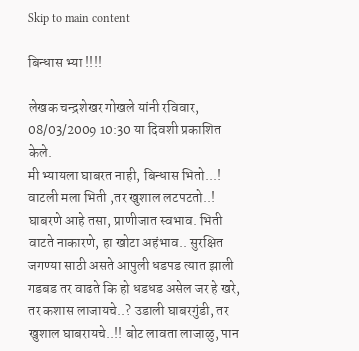Skip to main content

बिन्धास भ्या !!!!

लेखक चन्द्रशेखर गोखले यांनी रविवार, 08/03/2009 10:30 या दिवशी प्रकाशित केले.
मी भ्यायला घाबरत नाही, बिन्धास भितो...! वाटली मला भिती ,तर खुशाल लटपटतो..! घाबरणे आहे तसा, प्राणीजात स्वभाव. भिती वाटते नाकारणे, हा खोटा अहंभाव.. सुरक्षित जगण्या साठी असते आपुली धडपड त्यात झाली गडबड तर वाढते कि हो धडधड असेल जर हे खरे, तर कशास लाजायचे..? उडाली घाबरगुंडी, तर खुशाल घाबरायचे..!! बोट लावता लाजाळु, पान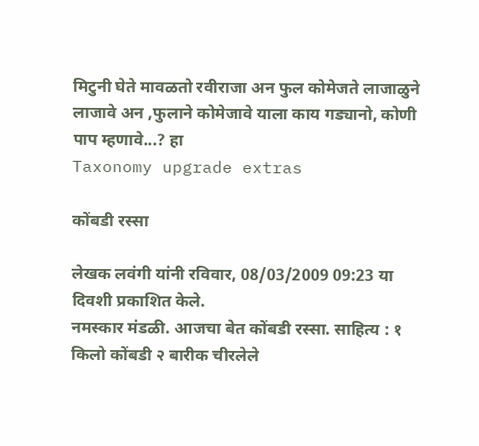मिटुनी घेते मावळतो रवीराजा अन फुल कोमेजते लाजाळुने लाजावे अन ,फुलाने कोमेजावे याला काय गड्यानो, कोणी पाप म्हणावे...? हा
Taxonomy upgrade extras

कोंबडी रस्सा

लेखक लवंगी यांनी रविवार, 08/03/2009 09:23 या दिवशी प्रकाशित केले.
नमस्कार मंडळी. आजचा बेत कोंबडी रस्सा. साहित्य : १ किलो कोंबडी २ बारीक चीरलेले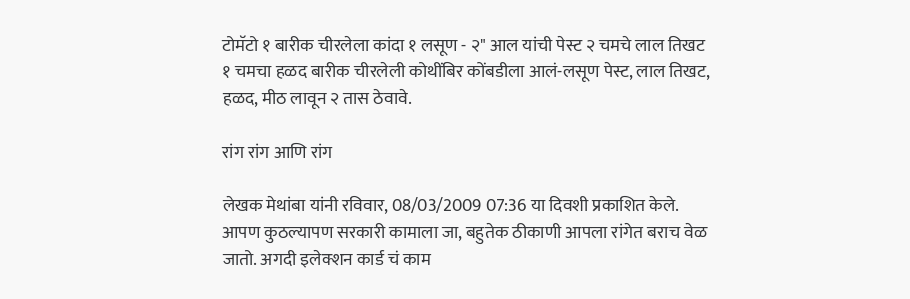टोमॅटो १ बारीक चीरलेला कांदा १ लसूण - २" आल यांची पेस्ट २ चमचे लाल तिखट १ चमचा हळद बारीक चीरलेली कोथींबिर कोंबडीला आलं-लसूण पेस्ट, लाल तिखट, हळद, मीठ लावून २ तास ठेवावे.

रांग रांग आणि रांग

लेखक मेथांबा यांनी रविवार, 08/03/2009 07:36 या दिवशी प्रकाशित केले.
आपण कुठल्यापण सरकारी कामाला जा, बहुतेक ठीकाणी आपला रांगेत बराच वेळ जातो. अगदी इलेक्शन कार्ड चं काम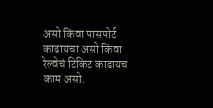असो किंवा पासपोर्ट काढायचा असो किंवा रेल्वेचं टिकिट काढायच काम असो.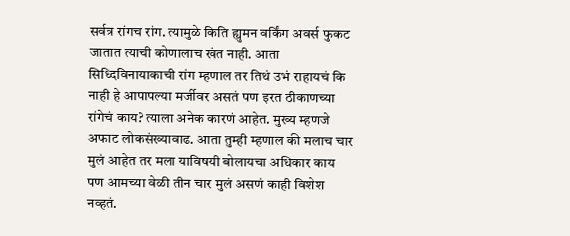सर्वत्र रांगच रांग. त्यामुळे किति ह्युमन वर्किंग अवर्स फुकट जातात त्याची कोणालाच खंत नाही. आता सिध्दिविनायाकाची रांग म्हणाल तर तिथं उभं राहायचं कि नाही हे आपापल्या मर्जीवर असतं पण इरत ठीकाणच्या रांगेचं काय? त्याला अनेक कारणं आहेत. मुख्य म्हणजे अफाट लोकसंख्यावाढ. आता तुम्ही म्हणाल की मलाच चार मुलं आहेत तर मला याविषयी बोलायचा अधिकार काय पण आमच्या वेळी तीन चार मुलं असणं काही विशेश नव्हतं.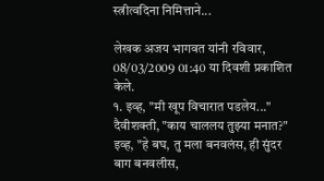स्त्रीत्वदिना निमित्ताने...

लेखक अजय भागवत यांनी रविवार, 08/03/2009 01:40 या दिवशी प्रकाशित केले.
१. इव्ह, "मी खूप विचारात पडलेय..." दैवीशक्ती, "काय चाललय तुझ्या मनात?" इव्ह, "हे बघ, तु मला बनवलंस, ही सुंदर बाग बनवलीस,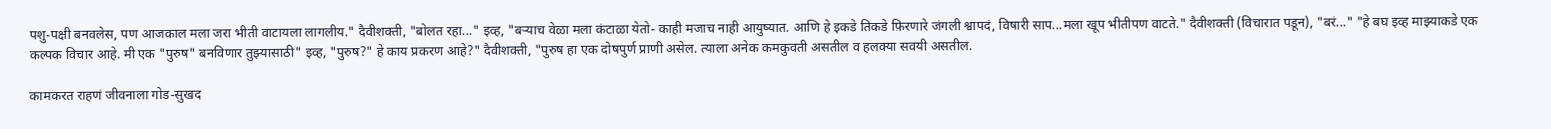पशु-पक्षी बनवलेस, पण आजकाल मला जरा भीती वाटायला लागलीय." दैवीशक्ती, "बोलत रहा..." इव्ह, "बऱ्याच वेळा मला कंटाळा येतो- काही मजाच नाही आयुष्यात. आणि हे इकडे तिकडे फ़िरणारे जंगली श्वापदं, विषारी साप...मला खूप भीतीपण वाटते." दैवीशक्ती (विचारात पडून), "बरं..." "हे बघ इव्ह माझ्याकडे एक कल्पक विचार आहे. मी एक "पुरुष" बनविणार तुझ्यासाठी" इव्ह, "पुरुष?" हे काय प्रकरण आहे?" दैवीशक्ती, "पुरुष हा एक दोषपुर्ण प्राणी असेल. त्याला अनेक कमकुवती असतील व हलक्या सवयी असतील.

कामकरत राहणं जीवनाला गोड-सुखद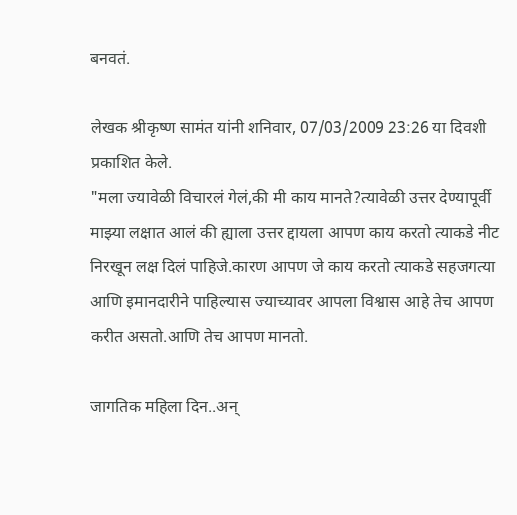बनवतं.

लेखक श्रीकृष्ण सामंत यांनी शनिवार, 07/03/2009 23:26 या दिवशी प्रकाशित केले.
"मला ज्यावेळी विचारलं गेलं,की मी काय मानते?त्यावेळी उत्तर देण्यापूर्वी माझ्या लक्षात आलं की ह्याला उत्तर द्दायला आपण काय करतो त्याकडे नीट निरखून लक्ष दिलं पाहिजे.कारण आपण जे काय करतो त्याकडे सहजगत्या आणि इमानदारीने पाहिल्यास ज्याच्यावर आपला विश्वास आहे तेच आपण करीत असतो.आणि तेच आपण मानतो.

जागतिक महिला दिन..अन्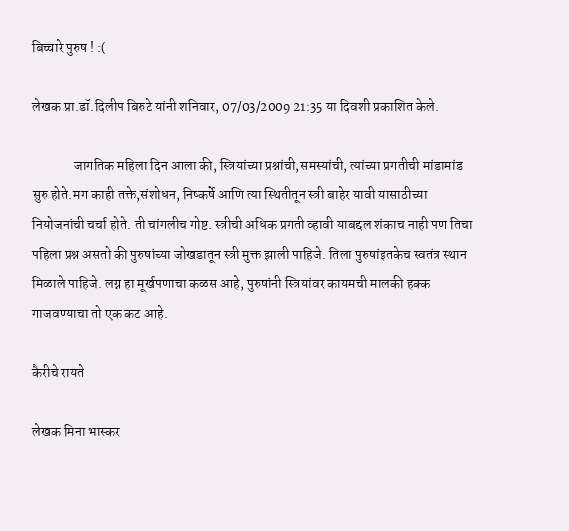बिच्चारे पुरुष ! :(

लेखक प्रा.डॉ.दिलीप बिरुटे यांनी शनिवार, 07/03/2009 21:35 या दिवशी प्रकाशित केले.

               जागतिक महिला दिन आला की, स्त्रियांच्या प्रश्नांची,समस्यांची, त्यांच्या प्रगतीची मांडामांड सुरु होते.मग काही तक्ते,संशोधन, निष्कर्षे आणि त्या स्थितीतून स्त्री बाहेर यावी यासाठीच्या नियोजनांची चर्चा होते. ती चांगलीच गोष्ट. स्त्रीची अधिक प्रगती व्हावी याबद्दल शंकाच नाही पण तिचा पहिला प्रश्न असतो की पुरुषांच्या जोखडातून स्त्री मुक्त झाली पाहिजे. तिला पुरुषांइतकेच स्वतंत्र स्थान मिळाले पाहिजे. लग्न हा मूर्खपणाचा कळस आहे, पुरुषांनी स्त्रियांवर कायमची मालकी हक्क गाजवण्याचा तो एक कट आहे.

कैरीचे रायते

लेखक मिना भास्कर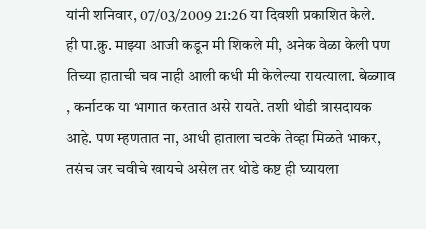यांनी शनिवार, 07/03/2009 21:26 या दिवशी प्रकाशित केले.
ही पा.क्रु. माझ्या आजी कडून मी शिकले मी, अनेक वेळा केली पण तिच्या हाताची चव नाही आली कधी मी केलेल्या रायत्याला. बेळ्गाव , कर्नाटक या भागात करतात असे रायते. तशी थोडी त्रासदायक आहे. पण म्हणतात ना, आधी हाताला चटके तेव्हा मिळते भाकर, तसंच जर चवीचे खायचे असेल तर थोडे कष्ट ही घ्यायला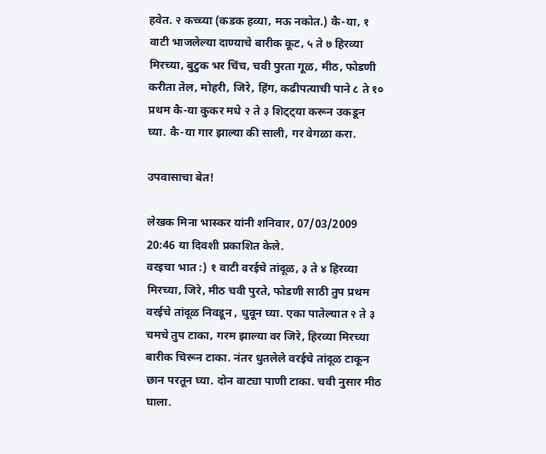हवेत. २ कच्च्या (कडक हव्या, मऊ नकोत.) कै-या, १ वाटी भाजलेल्या दाण्याचे बारीक कूट, ५ ते ७ हिरव्या मिरच्या, बुटुक भर चिंच, चवी पुरता गूळ, मीठ, फोडणी करीता तेल, मोहरी, जिरे, हिंग, कढीपत्याची पाने ८ ते १० प्रथम कै-या कुकर मधे २ ते ३ शिट्ट्या करून उकडून घ्या. कै-या गार झाल्या की साली, गर वेगळा करा.

उपवासाचा बेत!

लेखक मिना भास्कर यांनी शनिवार, 07/03/2009 20:46 या दिवशी प्रकाशित केले.
वरइचा भात :) १ वाटी वरईचे तांदूळ, ३ ते ४ हिरव्या मिरच्या, जिरे, मीठ चवी पुरते, फोडणी साठी तुप प्रथम वरईचे तांदूळ निवडून , धुवून घ्या. एका पातेल्यात २ ते ३ चमचे तुप टाका, गरम झाल्या वर जिरे, हिरव्या मिरच्या बारीक चिरून टाका. नंतर धुतलेले वरईचे तांदूळ टाकून छान परतून घ्या. दोन वाट्या पाणी टाका. चवी नुसार मीठ घाला.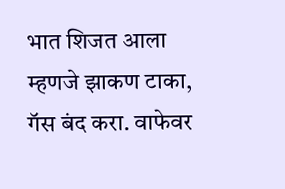भात शिजत आला म्हणजे झाकण टाका, गॅस बंद करा. वाफेवर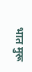भात मुरू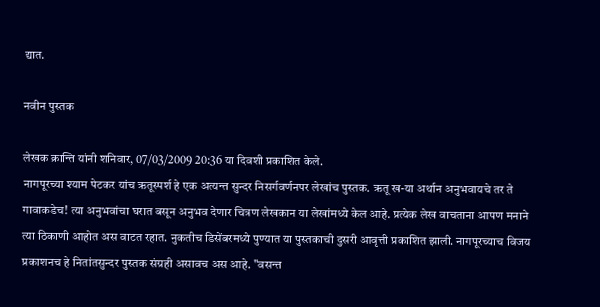द्यात.

नवीन पुस्तक

लेखक क्रान्ति यांनी शनिवार, 07/03/2009 20:36 या दिवशी प्रकाशित केले.
नागपूरच्या श्याम पेटकर यांच ऋतूस्पर्श हे एक अत्यन्त सुन्दर निसर्गवर्णनपर लेखांच पुस्तक. ऋतू ख-या अर्थान अनुभवायचे तर ते गावाकडेच! त्या अनुभवांचा घरात बसून अनुभव देणार चित्रण लेखकान या लेखांमध्ये केल आहे. प्रत्येक लेख वाचताना आपण मनाने त्या ठिकाणी आहोत अस वाटत रहात. नुकतीच डिसेंबरमध्ये पुण्यात या पुस्तकाची दुसरी आवृत्ती प्रकाशित झाली. नागपूरच्याच विजय प्रकाशनच हे नितांतसुन्दर पुस्तक संग्रही असावच अस आहे. "वसन्त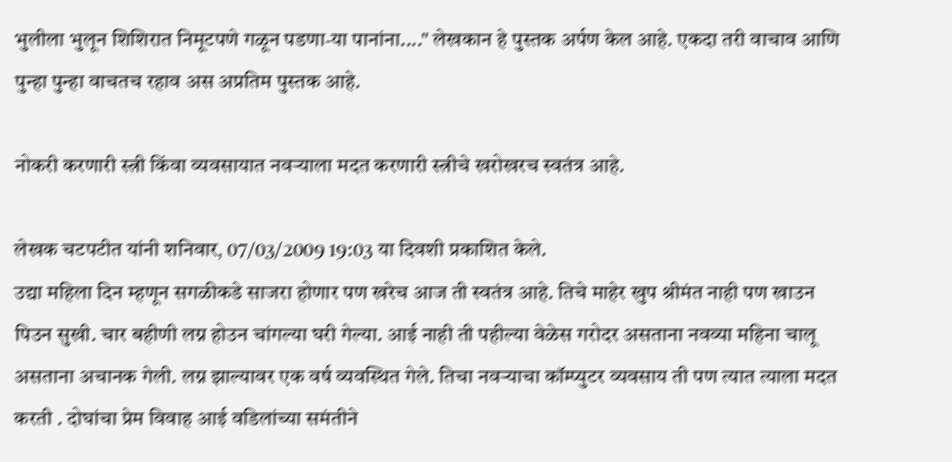भुलीला भुलून शिशिरात निमूटपणे गळून पडणा-या पानांना...." लेखकान हे पुस्तक अर्पण केल आहे. एकदा तरी वाचाव आणि पुन्हा पुन्हा वाचतच रहाव अस अप्रतिम पुस्तक आहे.

नोकरी करणारी स्त्री किंवा व्यवसायात नवर्‍याला मदत करणारी स्त्रीचे खरोखरच स्वतंत्र आहे.

लेखक चटपटीत यांनी शनिवार, 07/03/2009 19:03 या दिवशी प्रकाशित केले.
उद्या महिला दिन म्हणून सगळीकडे साजरा होणार पण खरेच आज ती स्वतंत्र आहे. तिचे माहेर खुप श्रीमंत नाही पण खाउन पिउन सुखी. चार बहीणी लग्न होउन चांगल्या घरी गेल्या. आई नाही ती पहील्या वेळेस गरोदर असताना नवव्या महिना चालू असताना अचानक गेली. लग्न झाल्यावर एक वर्ष व्यवस्थित गेले. तिचा नवर्‍याचा कॉम्प्युटर व्यवसाय ती पण त्यात त्याला मदत करती . दोघांचा प्रेम विवाह आई वडिलांच्या समंतीने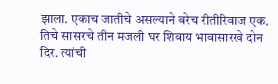झाला. एकाच जातीचे असल्याने बरेच रीतीरिवाज एक. तिचे सासरचे तीन मजली घर शिवाय भावासारखे दोन दिर. त्यांची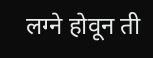लग्ने होवून ती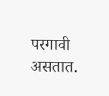परगावी असतात.